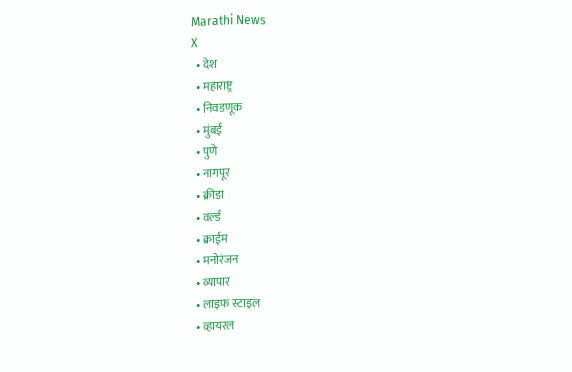Marathi News
X
  • देश
  • महाराष्ट्र
  • निवडणूक
  • मुंबई
  • पुणे
  • नागपूर
  • क्रीडा
  • वर्ल्ड
  • क्राईम
  • मनोरंजन
  • व्यापार
  • लाइफ स्टाइल
  • व्हायरल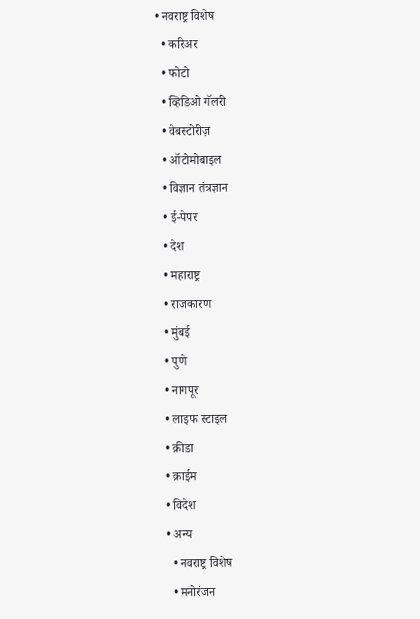• नवराष्ट्र विशेष
  • करिअर
  • फोटो
  • व्हिडिओ गॅलरी
  • वेबस्टोरीज़
  • ऑटोमोबाइल
  • विज्ञान तंत्रज्ञान
  • ई-पेपर
  • देश
  • महाराष्ट्र
  • राजकारण
  • मुंबई
  • पुणे
  • नागपूर
  • लाइफ स्टाइल
  • क्रीडा
  • क्राईम
  • विदेश
  • अन्य
    • नवराष्ट्र विशेष
    • मनोरंजन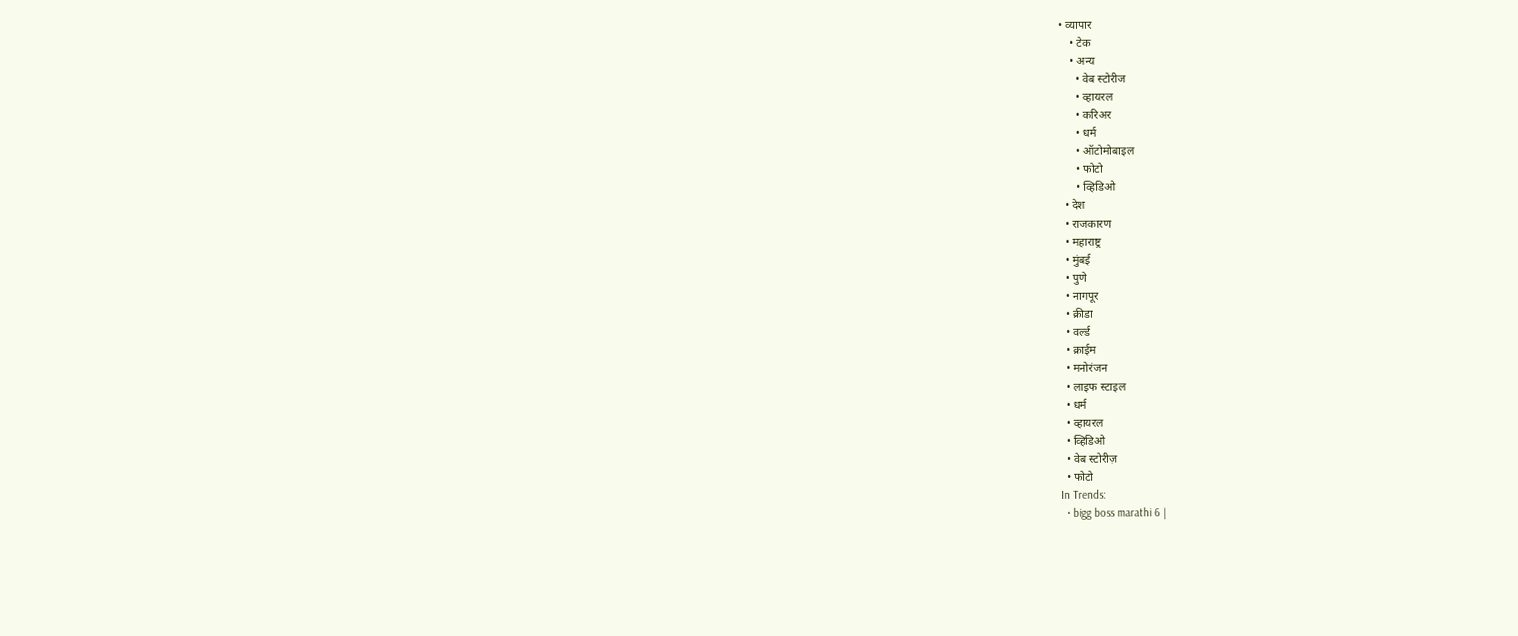• व्यापार
    • टेक
    • अन्य
      • वेब स्टोरीज
      • व्हायरल
      • करिअर
      • धर्म
      • ऑटोमोबाइल
      • फोटो
      • व्हिडिओ
  • देश
  • राजकारण
  • महाराष्ट्र
  • मुंबई
  • पुणे
  • नागपूर
  • क्रीडा
  • वर्ल्ड
  • क्राईम
  • मनोरंजन
  • लाइफ स्टाइल
  • धर्म
  • व्हायरल
  • व्हिडिओ
  • वेब स्टोरीज़
  • फोटो
In Trends:
  • bigg boss marathi 6 |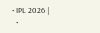• IPL 2026 |
  •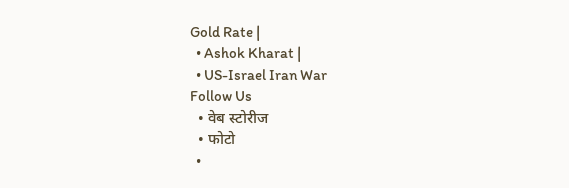Gold Rate |
  • Ashok Kharat |
  • US-Israel Iran War
Follow Us
  • वेब स्टोरीज
  • फोटो
  •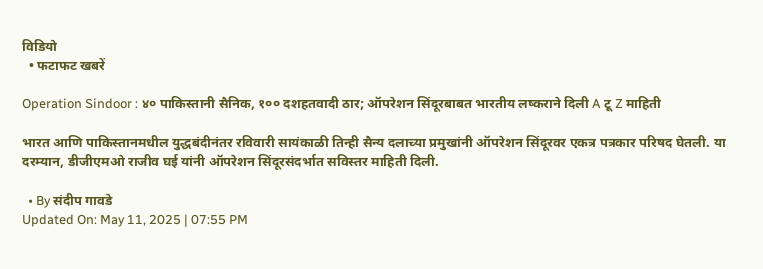विडियो
  • फटाफट खबरें

Operation Sindoor : ४० पाकिस्तानी सैनिक, १०० दशहतवादी ठार; ऑपरेशन सिंदूरबाबत भारतीय लष्कराने दिली A टू Z माहिती

भारत आणि पाकिस्तानमधील युद्धबंदीनंतर रविवारी सायंकाळी तिन्ही सैन्य दलाच्या प्रमुखांनी ऑपरेशन सिंदूरवर एकत्र पत्रकार परिषद घेतली. या दरम्यान, डीजीएमओ राजीव घई यांनी ऑपरेशन सिंदूरसंदर्भात सविस्तर माहिती दिली.

  • By संदीप गावडे
Updated On: May 11, 2025 | 07:55 PM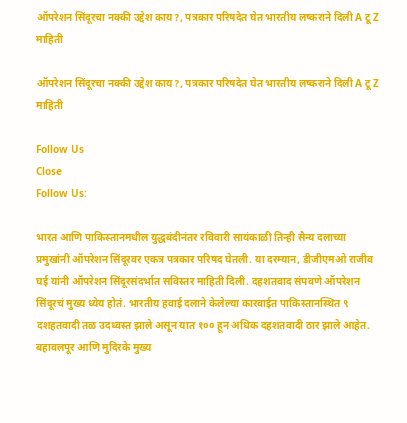ऑपरेशन सिंदूरचा नक्की उद्देश काय?, पत्रकार परिषदेत घेत भारतीय लष्कराने दिली A टू Z माहिती

ऑपरेशन सिंदूरचा नक्की उद्देश काय?, पत्रकार परिषदेत घेत भारतीय लष्कराने दिली A टू Z माहिती

Follow Us
Close
Follow Us:

भारत आणि पाकिस्तानमधील युद्धबंदीनंतर रविवारी सायंकाळी तिन्ही सैन्य दलाच्या प्रमुखांनी ऑपरेशन सिंदूरवर एकत्र पत्रकार परिषद घेतली. या दरम्यान, डीजीएमओ राजीव घई यांनी ऑपरेशन सिंदूरसंदर्भात सविस्तर माहिती दिली. दहशतवाद संपवणे ऑपरेशन सिंदूरचं मुख्य ध्येय होतं. भारतीय हवाई दलाने केलेल्या कारवाईत पाकिस्तानस्थित ९ दशहतवादी तळ उदध्वस्त झाले असून यात १०० हून अधिक दहशतवादी ठार झाले आहेत. बहावलपूर आणि मुदिरके मुख्य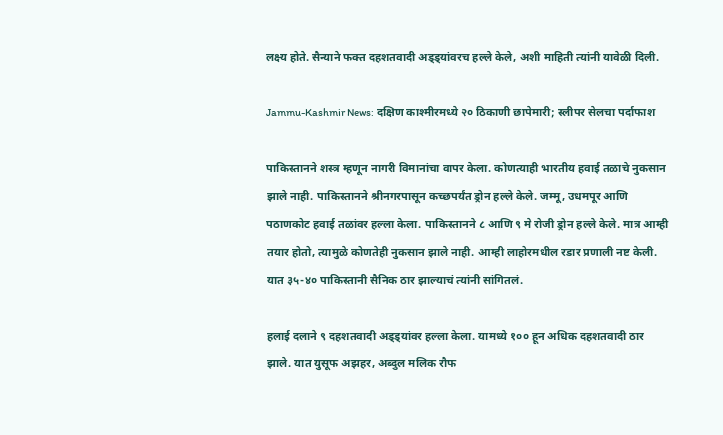लक्ष्य होते. सैन्याने फक्त दहशतवादी अड्ड्यांवरच हल्ले केले, अशी माहिती त्यांनी यावेळी दिली.

Jammu-Kashmir News: दक्षिण काश्मीरमध्ये २० ठिकाणी छापेमारी; स्लीपर सेलचा पर्दाफाश

पाकिस्तानने शस्त्र म्हणून नागरी विमानांचा वापर केला. कोणत्याही भारतीय हवाई तळाचे नुकसान झाले नाही. पाकिस्तानने श्रीनगरपासून कच्छपर्यंत ड्रोन हल्ले केले. जम्मू, उधमपूर आणि पठाणकोट हवाई तळांवर हल्ला केला. पाकिस्तानने ८ आणि ९ मे रोजी ड्रोन हल्ले केले. मात्र आम्ही तयार होतो, त्यामुळे कोणतेही नुकसान झाले नाही. आम्ही लाहोरमधील रडार प्रणाली नष्ट केली. यात ३५-४० पाकिस्तानी सैनिक ठार झाल्याचं त्यांनी सांगितलं.

हलाई दलाने ९ दहशतवादी अड्ड्यांवर हल्ला केला. यामध्ये १०० हून अधिक दहशतवादी ठार झाले. यात युसूफ अझहर, अब्दुल मलिक रौफ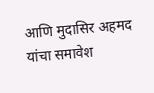आणि मुदासिर अहमद यांचा समावेश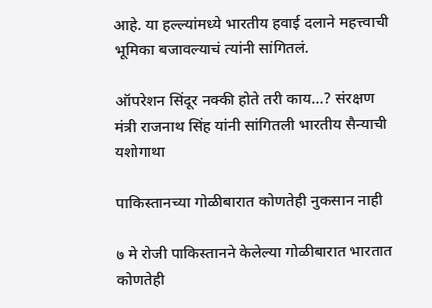आहे. या हल्ल्यांमध्ये भारतीय हवाई दलाने महत्त्वाची भूमिका बजावल्याचं त्यांनी सांगितलं.

ऑपरेशन सिंदूर नक्की होते तरी काय…? संरक्षण मंत्री राजनाथ सिंह यांनी सांगितली भारतीय सैन्याची यशोगाथा

पाकिस्तानच्या गोळीबारात कोणतेही नुकसान नाही

७ मे रोजी पाकिस्तानने केलेल्या गोळीबारात भारतात कोणतेही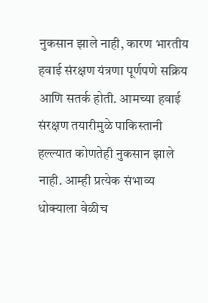नुकसान झाले नाही, कारण भारतीय हवाई संरक्षण यंत्रणा पूर्णपणे सक्रिय आणि सतर्क होती. आमच्या हवाई संरक्षण तयारीमुळे पाकिस्तानी हल्ल्यात कोणतेही नुकसान झाले नाही. आम्ही प्रत्येक संभाव्य धोक्याला वेळीच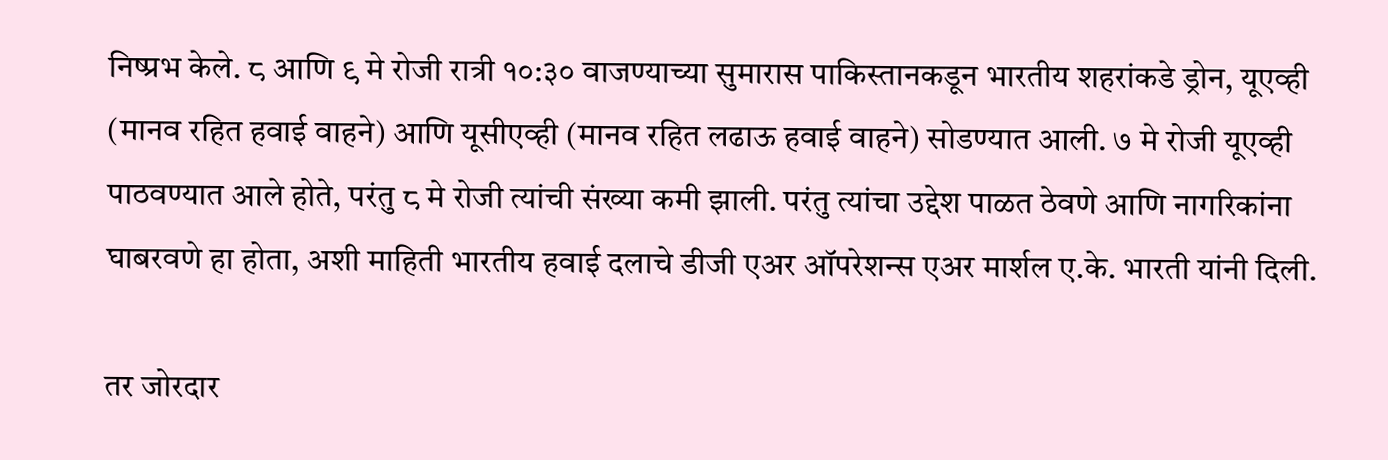निष्प्रभ केले. ८ आणि ९ मे रोजी रात्री १०:३० वाजण्याच्या सुमारास पाकिस्तानकडून भारतीय शहरांकडे ड्रोन, यूएव्ही (मानव रहित हवाई वाहने) आणि यूसीएव्ही (मानव रहित लढाऊ हवाई वाहने) सोडण्यात आली. ७ मे रोजी यूएव्ही पाठवण्यात आले होते, परंतु ८ मे रोजी त्यांची संख्या कमी झाली. परंतु त्यांचा उद्देश पाळत ठेवणे आणि नागरिकांना घाबरवणे हा होता, अशी माहिती भारतीय हवाई दलाचे डीजी एअर ऑपरेशन्स एअर मार्शल ए.के. भारती यांनी दिली.

तर जोरदार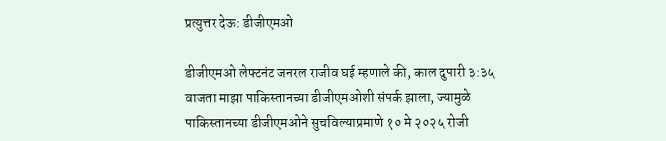प्रत्युत्तर देऊ: डीजीएमओ

डीजीएमओ लेफ्टनंट जनरल राजीव घई म्हणाले की, काल दुपारी ३:३५ वाजता माझा पाकिस्तानच्या डीजीएमओशी संपर्क झाला, ज्यामुळे पाकिस्तानच्या डीजीएमओने सुचविल्याप्रमाणे १० मे २०२५ रोजी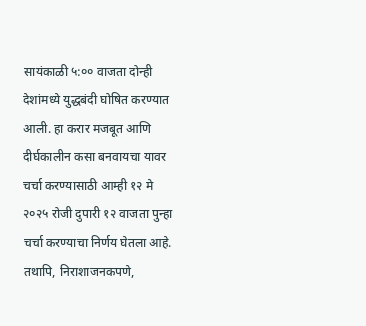सायंकाळी ५:०० वाजता दोन्ही देशांमध्ये युद्धबंदी घोषित करण्यात आली. हा करार मजबूत आणि दीर्घकालीन कसा बनवायचा यावर चर्चा करण्यासाठी आम्ही १२ मे २०२५ रोजी दुपारी १२ वाजता पुन्हा चर्चा करण्याचा निर्णय घेतला आहे. तथापि, निराशाजनकपणे,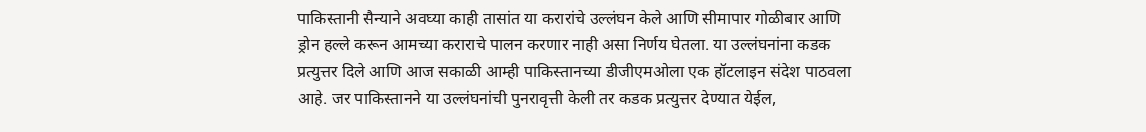पाकिस्तानी सैन्याने अवघ्या काही तासांत या करारांचे उल्लंघन केले आणि सीमापार गोळीबार आणि ड्रोन हल्ले करून आमच्या कराराचे पालन करणार नाही असा निर्णय घेतला. या उल्लंघनांना कडक प्रत्युत्तर दिले आणि आज सकाळी आम्ही पाकिस्तानच्या डीजीएमओला एक हॉटलाइन संदेश पाठवला आहे. जर पाकिस्तानने या उल्लंघनांची पुनरावृत्ती केली तर कडक प्रत्युत्तर देण्यात येईल,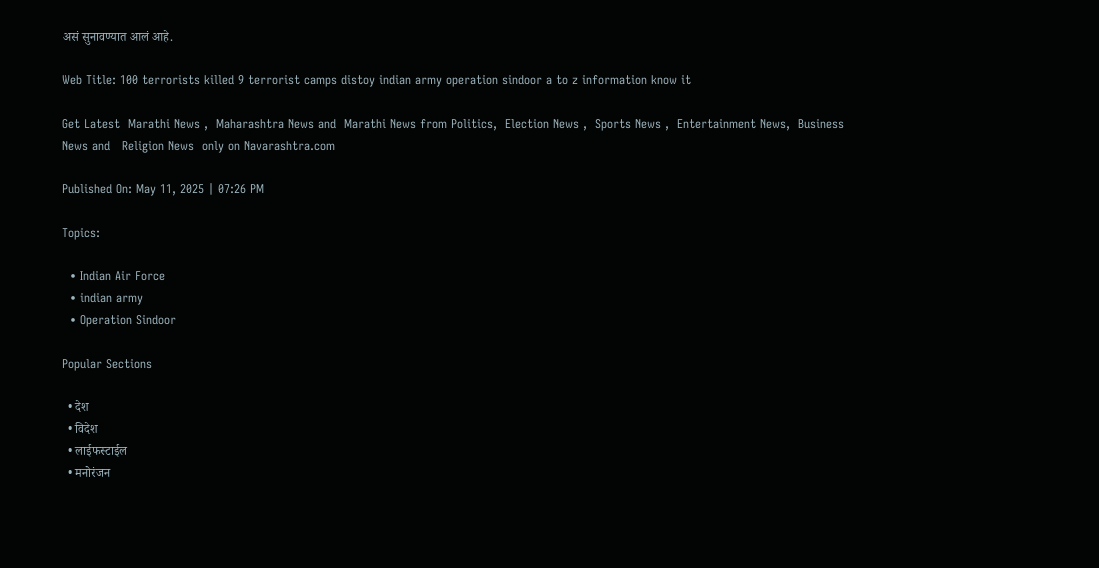असं सुनावण्यात आलं आहे.

Web Title: 100 terrorists killed 9 terrorist camps distoy indian army operation sindoor a to z information know it

Get Latest  Marathi News ,  Maharashtra News and  Marathi News from Politics,  Election News ,  Sports News ,  Entertainment News,  Business News and   Religion News  only on Navarashtra.com

Published On: May 11, 2025 | 07:26 PM

Topics:

  • Indian Air Force
  • indian army
  • Operation Sindoor

Popular Sections

  • देश
  • विदेश
  • लाईफस्टाईल
  • मनोरंजन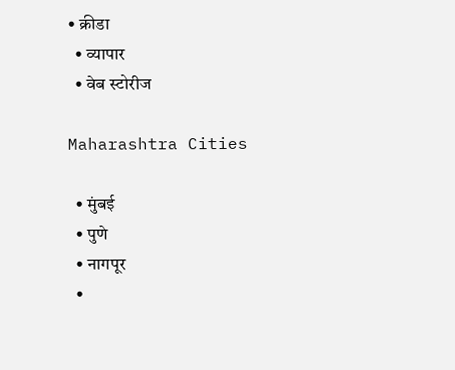• क्रीडा
  • व्यापार
  • वेब स्टोरीज

Maharashtra Cities

  • मुंबई
  • पुणे
  • नागपूर
  •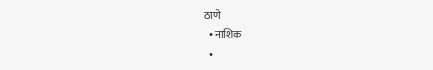ठाणे
  • नाशिक
  •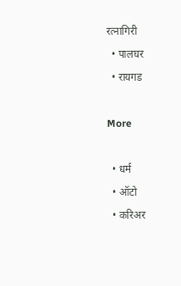रत्नागिरी
  • पालघर
  • रायगड

More

  • धर्म
  • ऑटो
  • करिअर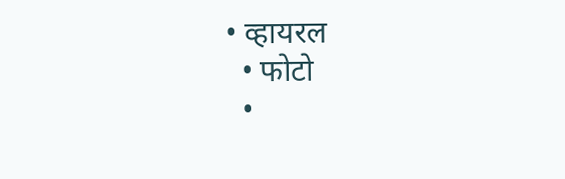• व्हायरल
  • फोटो
  •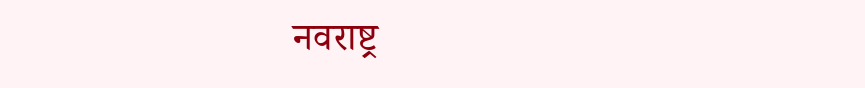नवराष्ट्र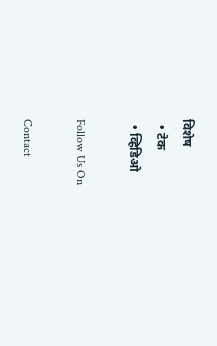विशेष
  • टेक
  • व्हिडिओ

Follow Us On

Contact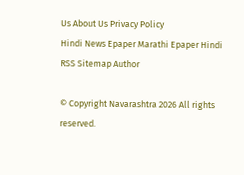Us About Us Privacy Policy
Hindi News Epaper Marathi Epaper Hindi RSS Sitemap Author

© Copyright Navarashtra 2026 All rights reserved.